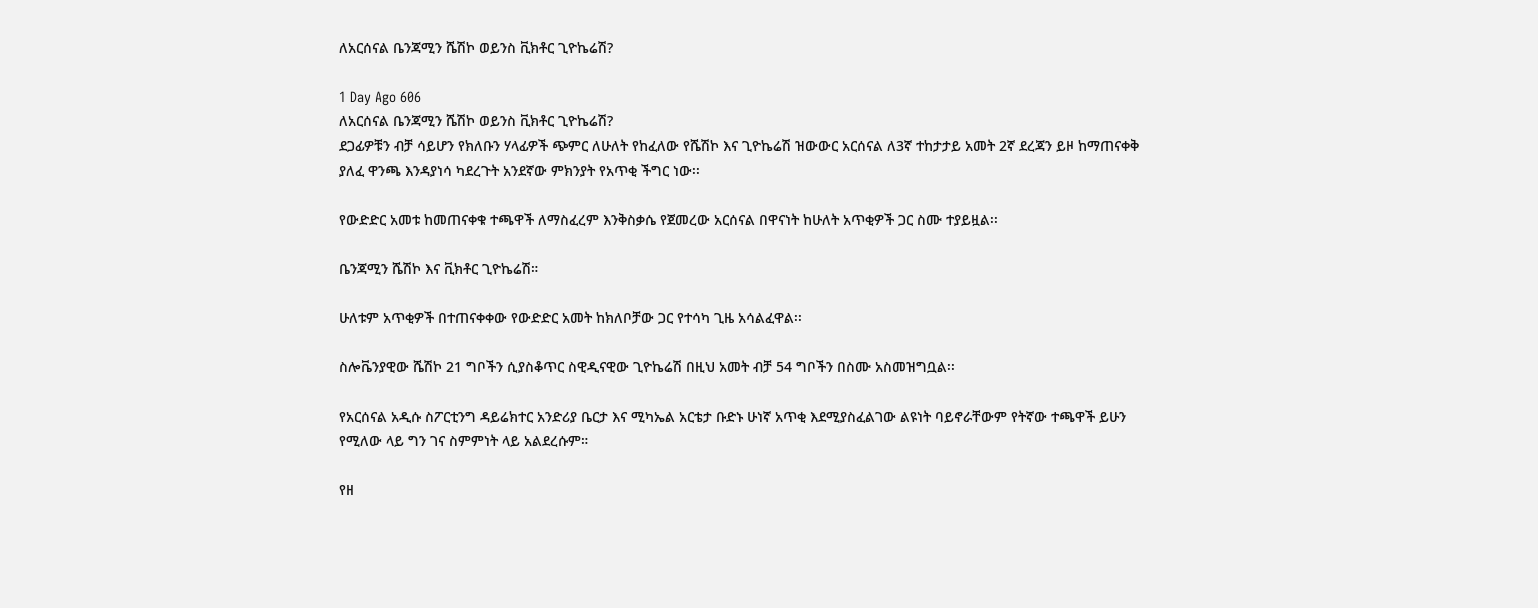ለአርሰናል ቤንጃሚን ሼሽኮ ወይንስ ቪክቶር ጊዮኬሬሽ?

1 Day Ago 606
ለአርሰናል ቤንጃሚን ሼሽኮ ወይንስ ቪክቶር ጊዮኬሬሽ?
ደጋፊዎቹን ብቻ ሳይሆን የክለቡን ሃላፊዎች ጭምር ለሁለት የከፈለው የሼሽኮ እና ጊዮኬሬሽ ዝውውር አርሰናል ለ3ኛ ተከታታይ አመት 2ኛ ደረጃን ይዞ ከማጠናቀቅ ያለፈ ዋንጫ እንዳያነሳ ካደረጉት አንደኛው ምክንያት የአጥቂ ችግር ነው፡፡

የውድድር አመቱ ከመጠናቀቁ ተጫዋች ለማስፈረም እንቅስቃሴ የጀመረው አርሰናል በዋናነት ከሁለት አጥቂዎች ጋር ስሙ ተያይዟል፡፡

ቤንጃሚን ሼሽኮ እና ቪክቶር ጊዮኬሬሽ።

ሁለቱም አጥቂዎች በተጠናቀቀው የውድድር አመት ከክለቦቻው ጋር የተሳካ ጊዜ አሳልፈዋል፡፡

ስሎቬንያዊው ሼሽኮ 21 ግቦችን ሲያስቆጥር ስዊዲናዊው ጊዮኬሬሽ በዚህ አመት ብቻ 54 ግቦችን በስሙ አስመዝግቧል፡፡

የአርሰናል አዲሱ ስፖርቲንግ ዳይሬክተር አንድሪያ ቤርታ እና ሚካኤል አርቴታ ቡድኑ ሁነኛ አጥቂ እደሚያስፈልገው ልዩነት ባይኖራቸውም የትኛው ተጫዋች ይሁን የሚለው ላይ ግን ገና ስምምነት ላይ አልደረሱም።

የዘ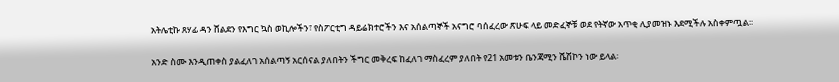አትሌቲኩ ጸሃፊ ዳን ሸልደን የእግር ኳስ ወኪሎችን፣ የስፖርቲግ ዳይሬክተሮችን እና አሰልጣኞች አናግሮ ባሰፈረው ጽሁፍ ላይ መድፈኞቹ ወደ የትኛው አጥቂ ሊያመዝኑ እደሚችሉ አስቀምጧል፡፡

አንድ ስሙ እንዲጠቀስ ያልፈለገ አሰልጣኝ አርሰናል ያለበትን ችግር መቅረፍ ከፈለገ ማስፈረም ያለበት የ21 አመቱን ቤንጃሚን ሼሽኮን ነው ይላል፡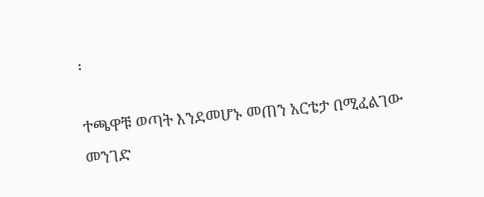፡

ተጫዋቹ ወጣት እንደመሆኑ መጠን አርቴታ በሚፈልገው መንገድ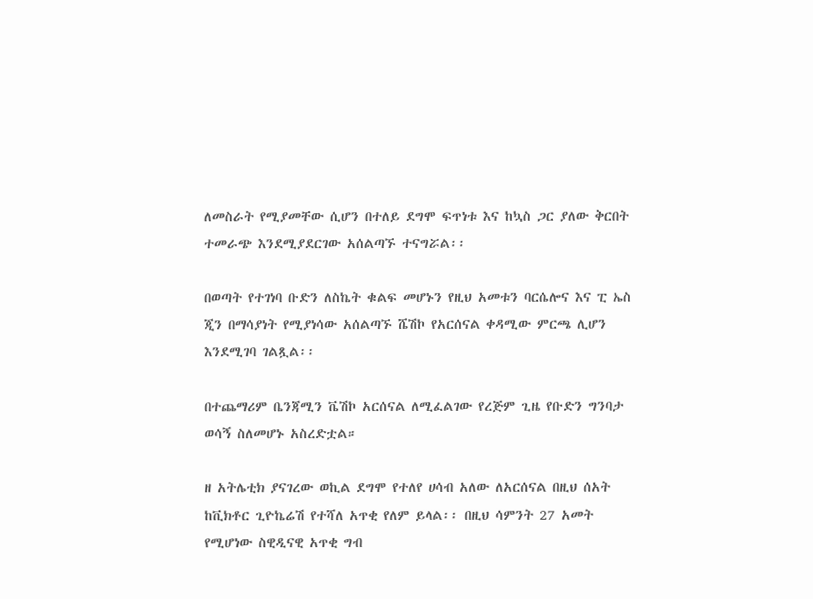ለመስራት የሚያመቸው ሲሆን በተለይ ደግሞ ፍጥነቱ እና ከኳስ ጋር ያለው ቅርበት ተመራጭ እንደሚያደርገው አሰልጣኙ ተናግሯል፡፡

በወጣት የተገነባ ቡድን ለስኬት ቁልፍ መሆኑን የዚህ አመቱን ባርሴሎና እና ፒ ኤስ ጂን በማሳያነት የሚያነሳው አሰልጣኙ ሼሽኮ የአርሰናል ቀዳሚው ምርጫ ሊሆን እንደሚገባ ገልጿል፡፡

በተጨማሪም ቤንጃሚን ቬሽኮ አርሰናል ለሚፈልገው የረጅም ጊዜ የቡድን ግንባታ ወሳኝ ስለመሆኑ አስረድቷል።

ዘ አትሌቲክ ያናገረው ወኪል ደግሞ የተለየ ሀሳብ አለው ለአርሰናል በዚህ ሰአት ከቪክቶር ጊዮኬሬሽ የተሻለ አጥቂ የለም ይላል፡፡ በዚህ ሳምንት 27 አመት የሚሆነው ስዊዲናዊ አጥቂ ግብ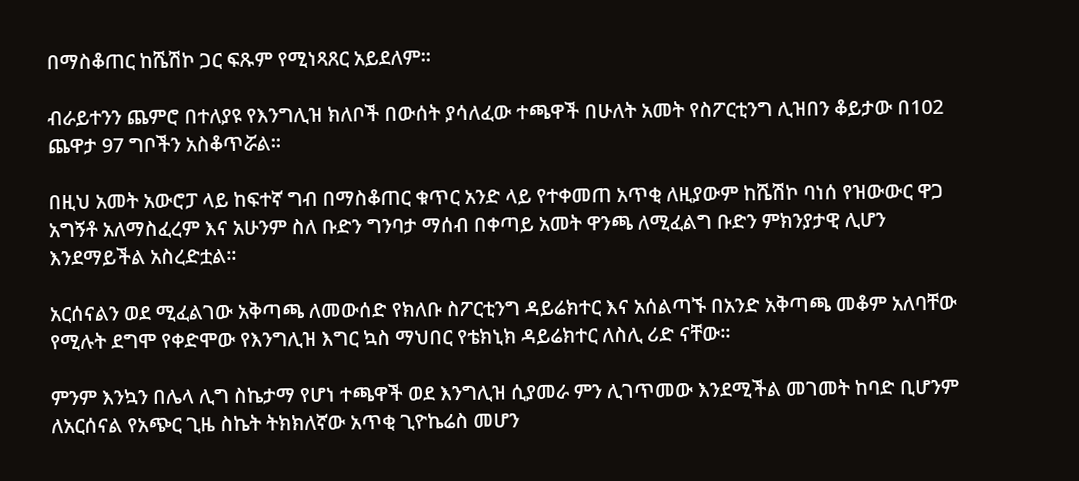በማስቆጠር ከሼሽኮ ጋር ፍጹም የሚነጻጸር አይደለም።

ብራይተንን ጨምሮ በተለያዩ የእንግሊዝ ክለቦች በውሰት ያሳለፈው ተጫዋች በሁለት አመት የስፖርቲንግ ሊዝበን ቆይታው በ102 ጨዋታ 97 ግቦችን አስቆጥሯል፡፡

በዚህ አመት አውሮፓ ላይ ከፍተኛ ግብ በማስቆጠር ቁጥር አንድ ላይ የተቀመጠ አጥቂ ለዚያውም ከሼሽኮ ባነሰ የዝውውር ዋጋ አግኝቶ አለማስፈረም እና አሁንም ስለ ቡድን ግንባታ ማሰብ በቀጣይ አመት ዋንጫ ለሚፈልግ ቡድን ምክንያታዊ ሊሆን እንደማይችል አስረድቷል፡፡

አርሰናልን ወደ ሚፈልገው አቅጣጫ ለመውሰድ የክለቡ ስፖርቲንግ ዳይሬክተር እና አሰልጣኙ በአንድ አቅጣጫ መቆም አለባቸው የሚሉት ደግሞ የቀድሞው የእንግሊዝ እግር ኳስ ማህበር የቴክኒክ ዳይሬክተር ለስሊ ሪድ ናቸው።

ምንም እንኳን በሌላ ሊግ ስኬታማ የሆነ ተጫዋች ወደ እንግሊዝ ሲያመራ ምን ሊገጥመው እንደሚችል መገመት ከባድ ቢሆንም ለአርሰናል የአጭር ጊዜ ስኬት ትክክለኛው አጥቂ ጊዮኬሬስ መሆን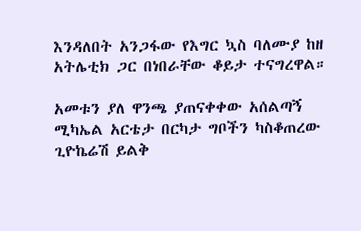እንዳለበት አንጋፋው የእግር ኳስ ባለሙያ ከዘ አትሌቲክ ጋር በነበራቸው ቆይታ ተናግረዋል።

አመቱን ያለ ዋንጫ ያጠናቀቀው አሰልጣኝ ሚካኤል አርቴታ በርካታ ግቦችን ካስቆጠረው ጊዮኬሬሽ ይልቅ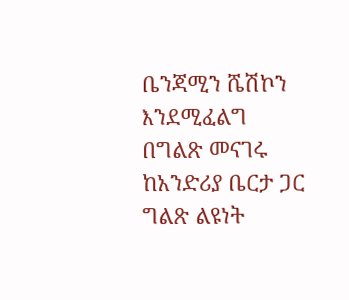ቤንጃሚን ሼሽኮን እንደሚፈልግ በግልጽ መናገሩ ከአንድሪያ ቤርታ ጋር ግልጽ ልዩነት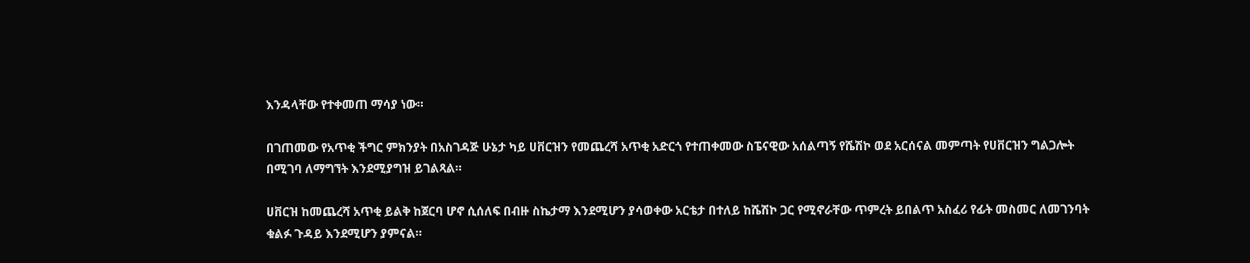እንዳላቸው የተቀመጠ ማሳያ ነው።

በገጠመው የአጥቂ ችግር ምክንያት በአስገዳጅ ሁኔታ ካይ ሀቨርዝን የመጨረሻ አጥቂ አድርጎ የተጠቀመው ስፔናዊው አሰልጣኝ የሼሽኮ ወደ አርሰናል መምጣት የሀቨርዝን ግልጋሎት በሚገባ ለማግኘት እንደሚያግዝ ይገልጻል።

ሀቨርዝ ከመጨረሻ አጥቂ ይልቅ ከጀርባ ሆኖ ሲሰለፍ በብዙ ስኬታማ እንደሚሆን ያሳወቀው አርቴታ በተለይ ከሼሽኮ ጋር የሚኖራቸው ጥምረት ይበልጥ አስፈሪ የፊት መስመር ለመገንባት ቁልፉ ጉዳይ እንደሚሆን ያምናል።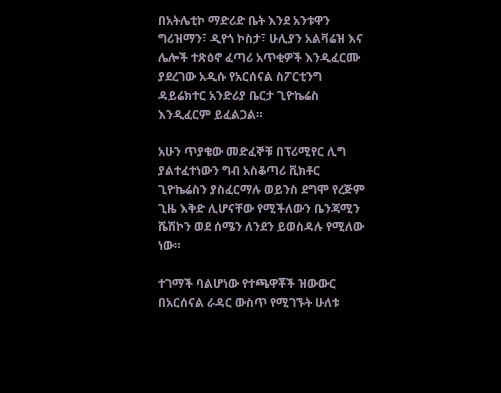በአትሌቲኮ ማድሪድ ቤት እንደ አንቱዋን ግሪዝማን፣ ዲየጎ ኮስታ፣ ሁሊያን አልቫሬዝ እና ሌሎች ተጽዕኖ ፈጣሪ አጥቂዎች እንዲፈርሙ ያደረገው አዲሱ የአርሰናል ስፖርቲንግ ዳይሬክተር አንድሪያ ቤርታ ጊዮኬሬስ እንዲፈርም ይፈልጋል።

አሁን ጥያቄው መድፈኞቹ በፕሪሚየር ሊግ ያልተፈተነውን ግብ አስቆጣሪ ቪክቶር ጊዮኬሬስን ያስፈርማሉ ወይንስ ደግሞ የረጅም ጊዜ እቅድ ሊሆናቸው የሚችለውን ቤንጃሚን ሼሽኮን ወደ ሰሜን ለንደን ይወስዳሉ የሚለው ነው።

ተገማች ባልሆነው የተጫዋቾች ዝውውር በአርሰናል ራዳር ውስጥ የሚገኙት ሁለቱ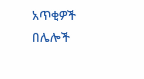አጥቂዎች በሌሎች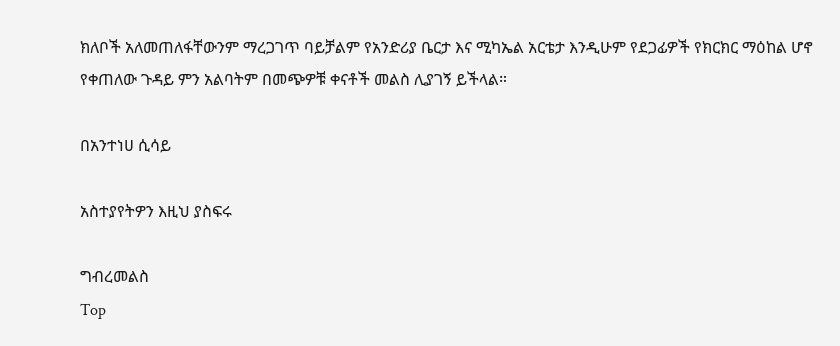ክለቦች አለመጠለፋቸውንም ማረጋገጥ ባይቻልም የአንድሪያ ቤርታ እና ሚካኤል አርቴታ እንዲሁም የደጋፊዎች የክርክር ማዕከል ሆኖ የቀጠለው ጉዳይ ምን አልባትም በመጭዎቹ ቀናቶች መልስ ሊያገኝ ይችላል።

በአንተነሀ ሲሳይ

አስተያየትዎን እዚህ ያስፍሩ

ግብረመልስ
Top